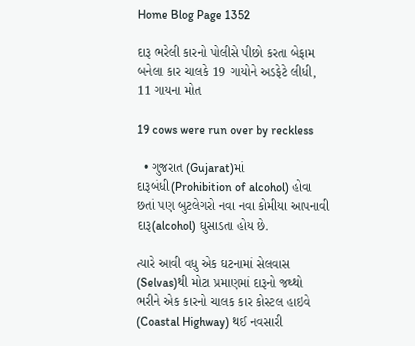Home Blog Page 1352

દારૂ ભરેલી કારનો પોલીસે પીછો કરતા બેફામ બનેલા કાર ચાલકે 19 ગાયોને અડફેટે લીધી, 11 ગાયના મોત

19 cows were run over by reckless

  • ગુજરાત (Gujarat)માં દારૂબંધી(Prohibition of alcohol) હોવા છતાં પણ બુટલેગરો નવા નવા કોમીયા આપનાવી દારૂ(alcohol) ઘુસાડતા હોય છે.

ત્યારે આવી વધુ એક ઘટનામાં સેલવાસ (Selvas)થી મોટા પ્રમાણમાં દારૂનો જથ્થો ભરીને એક કારનો ચાલક કાર કોસ્ટલ હાઇવે (Coastal Highway) થઈ નવસારી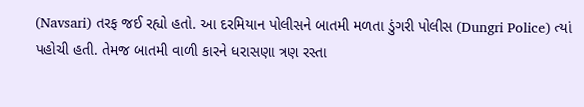(Navsari) તરફ જઈ રહ્યો હતો. આ દરમિયાન પોલીસને બાતમી મળતા ડુંગરી પોલીસ (Dungri Police) ત્યાં પહોચી હતી. તેમજ બાતમી વાળી કારને ધરાસણા ત્રણ રસ્તા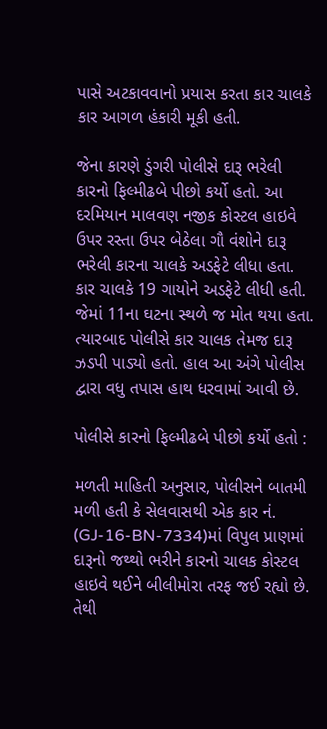પાસે અટકાવવાનો પ્રયાસ કરતા કાર ચાલકે કાર આગળ હંકારી મૂકી હતી.

જેના કારણે ડુંગરી પોલીસે દારૂ ભરેલી કારનો ફિલ્મીઢબે પીછો કર્યો હતો. આ દરમિયાન માલવણ નજીક કોસ્ટલ હાઇવે ઉપર રસ્તા ઉપર બેઠેલા ગૌ વંશોને દારૂ ભરેલી કારના ચાલકે અડફેટે લીધા હતા. કાર ચાલકે 19 ગાયોને અડફેટે લીધી હતી. જેમાં 11ના ઘટના સ્થળે જ મોત થયા હતા. ત્યારબાદ પોલીસે કાર ચાલક તેમજ દારૂ ઝડપી પાડ્યો હતો. હાલ આ અંગે પોલીસ દ્વારા વધુ તપાસ હાથ ધરવામાં આવી છે.

પોલીસે કારનો ફિલ્મીઢબે પીછો કર્યો હતો :

મળતી માહિતી અનુસાર, પોલીસને બાતમી મળી હતી કે સેલવાસથી એક કાર નં. (GJ-16-BN-7334)માં વિપુલ પ્રાણમાં દારૂનો જથ્થો ભરીને કારનો ચાલક કોસ્ટલ હાઇવે થઈને બીલીમોરા તરફ જઈ રહ્યો છે. તેથી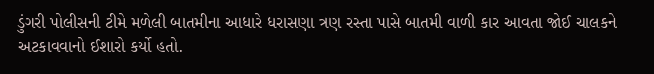ડુંગરી પોલીસની ટીમે મળેલી બાતમીના આધારે ધરાસણા ત્રણ રસ્તા પાસે બાતમી વાળી કાર આવતા જોઈ ચાલકને અટકાવવાનો ઈશારો કર્યો હતો.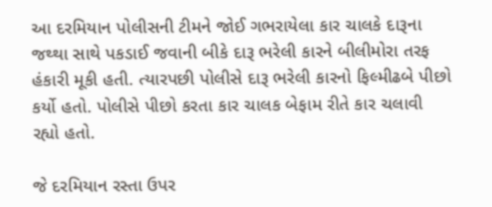આ દરમિયાન પોલીસની ટીમને જોઈ ગભરાયેલા કાર ચાલકે દારૂના જથ્થા સાથે પકડાઈ જવાની બીકે દારૂ ભરેલી કારને બીલીમોરા તરફ હંકારી મૂકી હતી. ત્યારપછી પોલીસે દારૂ ભરેલી કારનો ફિલ્મીઢબે પીછો કર્યો હતો. પોલીસે પીછો કરતા કાર ચાલક બેફામ રીતે કાર ચલાવી રહ્યો હતો.

જે દરમિયાન રસ્તા ઉપર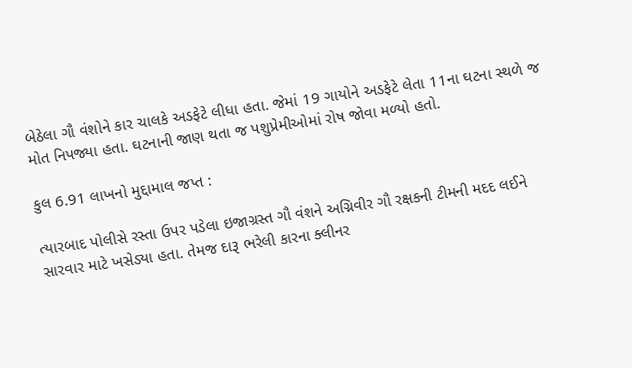બેઠેલા ગૌ વંશોને કાર ચાલકે અડફેટે લીધા હતા. જેમાં 19 ગાયોને અડફેટે લેતા 11ના ઘટના સ્થળે જ મોત નિપજ્યા હતા. ઘટનાની જાણ થતા જ પશુપ્રેમીઓમાં રોષ જોવા મળ્યો હતો.

કુલ 6.91 લાખનો મુદ્દામાલ જપ્ત :

ત્યારબાદ પોલીસે રસ્તા ઉપર પડેલા ઇજાગ્રસ્ત ગૌ વંશને અગ્નિવીર ગૌ રક્ષકની ટીમની મદદ લઈને સારવાર માટે ખસેડ્યા હતા. તેમજ દારૂ ભરેલી કારના ક્લીનર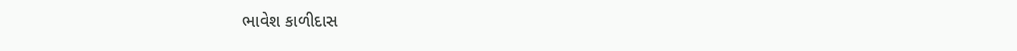ભાવેશ કાળીદાસ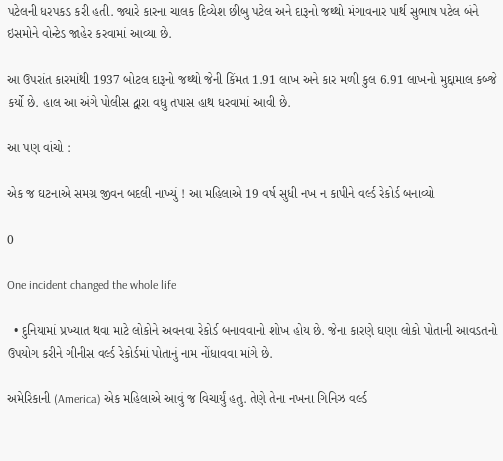પટેલની ધરપકડ કરી હતી. જ્યારે કારના ચાલક દિવ્યેશ છીબુ પટેલ અને દારૂનો જથ્થો મંગાવનાર પાર્થ સુભાષ પટેલ બંને ઇસમોને વોન્ટેડ જાહેર કરવામાં આવ્યા છે.

આ ઉપરાંત કારમાંથી 1937 બોટલ દારૂનો જથ્થો જેની કિંમત 1.91 લાખ અને કાર મળી કુલ 6.91 લાખનો મુદ્દામાલ કબ્જે કર્યો છે. હાલ આ અંગે પોલીસ દ્વારા વધુ તપાસ હાથ ધરવામાં આવી છે.

આ પણ વાંચો :

એક જ ઘટનાએ સમગ્ર જીવન બદલી નાખ્યું ! આ મહિલાએ 19 વર્ષ સુધી નખ ન કાપીને વર્લ્ડ રેકોર્ડ બનાવ્યો

0

One incident changed the whole life

  • દુનિયામાં પ્રખ્યાત થવા માટે લોકોને અવનવા રેકોર્ડ બનાવવાનો શોખ હોય છે. જેના કારણે ઘણા લોકો પોતાની આવડતનો ઉપયોગ કરીને ગીનીસ વર્લ્ડ રેકોર્ડમાં પોતાનું નામ નોંધાવવા માંગે છે.

અમેરિકાની (America) એક મહિલાએ આવું જ વિચાર્યું હતુ. તેણે તેના નખના ગિનિઝ વર્લ્ડ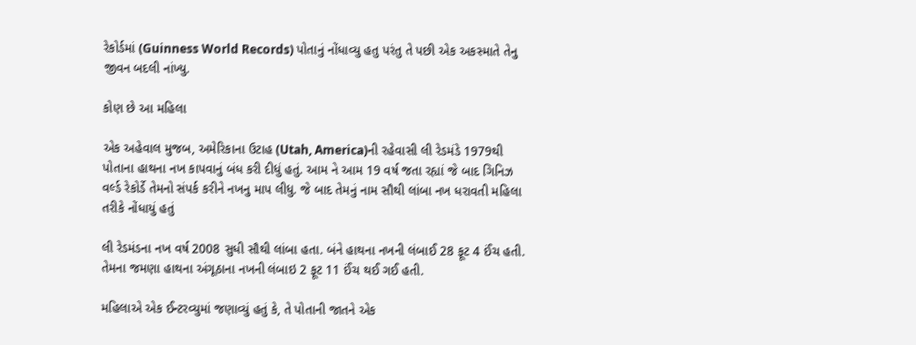રેકોર્ડમાં (Guinness World Records) પોતાનું નોંધાવ્યુ હતુ પરંતુ તે પછી એક અકસ્માતે તેનુ જીવન બદલી નાંખ્યુ.

કોણ છે આ મહિલા

એક અહેવાલ મુજબ, અમેરિકાના ઉટાહ (Utah, America)ની રહેવાસી લી રેડમંડે 1979થી પોતાના હાથના નખ કાપવાનું બંધ કરી દીધું હતું. આમ ને આમ 19 વર્ષ જતા રહ્યાં જે બાદ ગિનિઝ વર્લ્ડ રેકોર્ડે તેમનો સંપર્ક કરીને નખનુ માપ લીધુ. જે બાદ તેમનું નામ સૌથી લાંબા નખ ધરાવતી મહિલા તરીકે નોંધાયું હતું

લી રેડમંડના નખ વર્ષ 2008 સુધી સૌથી લાંબા હતા. બંને હાથના નખની લંબાઈ 28 ફૂટ 4 ઈંચ હતી. તેમના જમણા હાથના અંગૂઠાના નખની લંબાઇ 2 ફૂટ 11 ઈંચ થઈ ગઈ હતી.

મહિલાએ એક ઈન્ટરવ્યુમાં જણાવ્યું હતું કે, તે પોતાની જાતને એક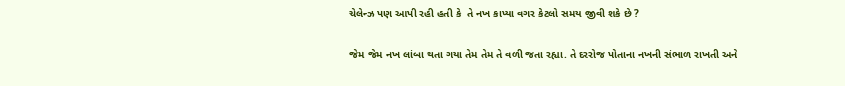ચેલેન્ઝ પણ આપી રહી હતી કે  તે નખ કાપ્યા વગર કેટલો સમય જીવી શકે છે ?

જેમ જેમ નખ લાંબા થતા ગયા તેમ તેમ તે વળી જતા રહ્યા. તે દરરોજ પોતાના નખની સંભાળ રાખતી અને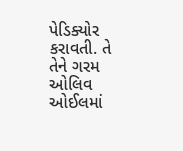પેડિક્યોર કરાવતી. તે તેને ગરમ ઓલિવ ઓઈલમાં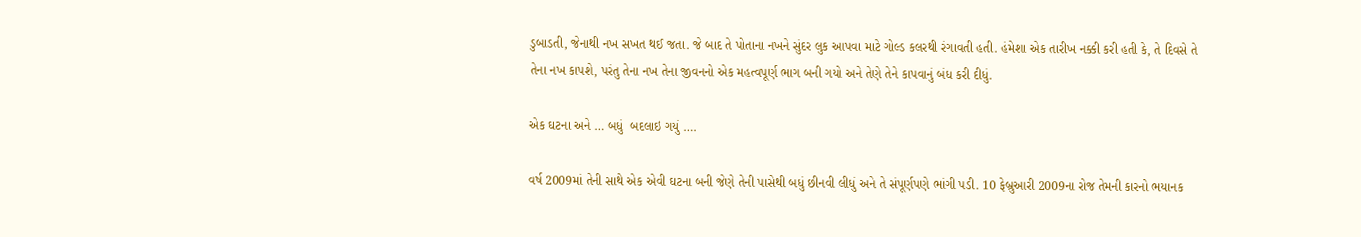ડુબાડતી, જેનાથી નખ સખત થઈ જતા. જે બાદ તે પોતાના નખને સુંદર લુક આપવા માટે ગોલ્ડ કલરથી રંગાવતી હતી. હંમેશા એક તારીખ નક્કી કરી હતી કે, તે દિવસે તે તેના નખ કાપશે, પરંતુ તેના નખ તેના જીવનનો એક મહત્વપૂર્ણ ભાગ બની ગયો અને તેણે તેને કાપવાનું બંધ કરી દીધું.

એક ઘટના અને … બધું  બદલાઇ ગયું ….

વર્ષ 2009માં તેની સાથે એક એવી ઘટના બની જેણે તેની પાસેથી બધું છીનવી લીધું અને તે સંપૂર્ણપણે ભાંગી પડી. 10 ફેબ્રુઆરી 2009ના રોજ તેમની કારનો ભયાનક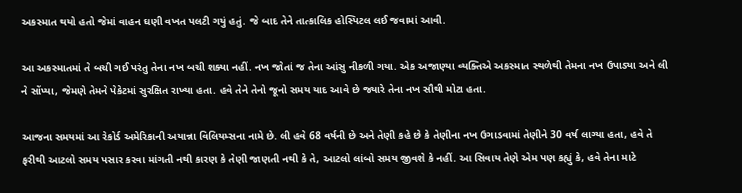અકસ્માત થયો હતો જેમાં વાહન ઘણી વખત પલટી ગયું હતું. જે બાદ તેને તાત્કાલિક હોસ્પિટલ લઈ જવામાં આવી.

આ અકસ્માતમાં તે બચી ગઈ પરંતુ તેના નખ બચી શક્યા નહીં. નખ જોતાં જ તેના આંસુ નીકળી ગયા. એક અજાણ્યા વ્યક્તિએ અકસ્માત સ્થળેથી તેમના નખ ઉપાડ્યા અને લી ને સોંપ્યા, જેમણે તેમને પેકેટમાં સુરક્ષિત રાખ્યા હતા. હવે તેને તેનો જૂનો સમય યાદ આવે છે જ્યારે તેના નખ સૌથી મોટા હતા.

આજના સમયમાં આ રેકોર્ડ અમેરિકાની અયાન્ના વિલિયમ્સના નામે છે. લી હવે 68 વર્ષની છે અને તેણી કહે છે કે તેણીના નખ ઉગાડવામાં તેણીને 30 વર્ષ લાગ્યા હતા, હવે તે ફરીથી આટલો સમય પસાર કરવા માંગતી નથી કારણ કે તેણી જાણતી નથી કે તે, આટલો લાંબો સમય જીવશે કે નહીં. આ સિવાય તેણે એમ પણ કહ્યું કે, હવે તેના માટે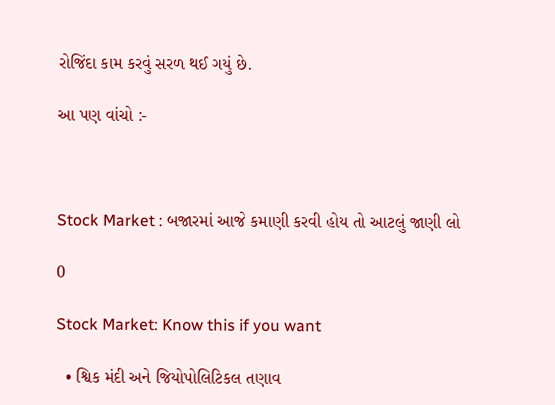રોજિંદા કામ કરવું સરળ થઈ ગયું છે.

આ પણ વાંચો :-



Stock Market : બજારમાં આજે કમાણી કરવી હોય તો આટલું જાણી લો

0

Stock Market: Know this if you want

  • શ્વિક મંદી અને જિયોપોલિટિકલ તણાવ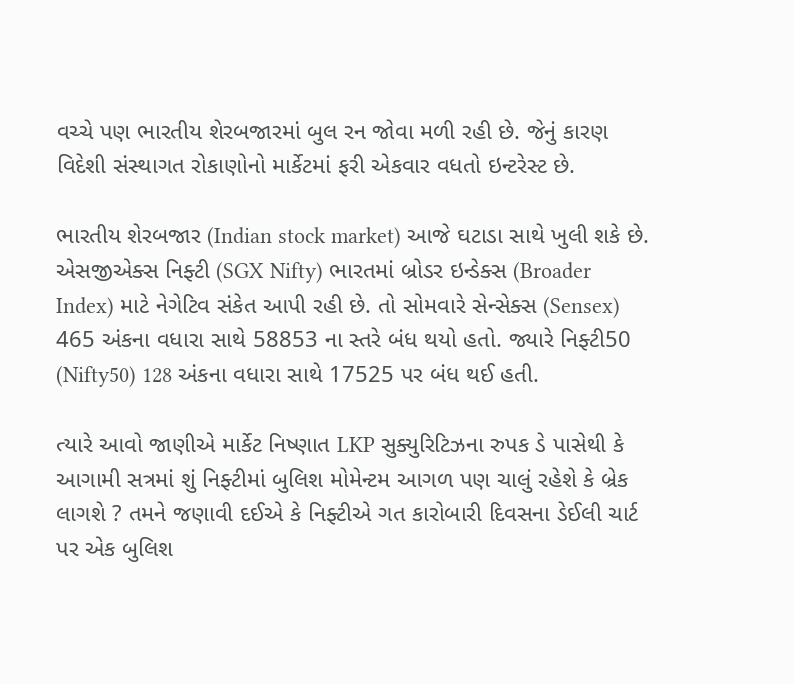વચ્ચે પણ ભારતીય શેરબજારમાં બુલ રન જોવા મળી રહી છે. જેનું કારણ વિદેશી સંસ્થાગત રોકાણોનો માર્કેટમાં ફરી એકવાર વધતો ઇન્ટરેસ્ટ છે.

ભારતીય શેરબજાર (Indian stock market) આજે ઘટાડા સાથે ખુલી શકે છે. એસજીએક્સ નિફ્ટી (SGX Nifty) ભારતમાં બ્રોડર ઇન્ડેક્સ (Broader Index) માટે નેગેટિવ સંકેત આપી રહી છે. તો સોમવારે સેન્સેક્સ (Sensex) 465 અંકના વધારા સાથે 58853 ના સ્તરે બંધ થયો હતો. જ્યારે નિફ્ટી50 (Nifty50) 128 અંકના વધારા સાથે 17525 પર બંધ થઈ હતી.

ત્યારે આવો જાણીએ માર્કેટ નિષ્ણાત LKP સુક્યુરિટિઝના રુપક ડે પાસેથી કે આગામી સત્રમાં શું નિફ્ટીમાં બુલિશ મોમેન્ટમ આગળ પણ ચાલું રહેશે કે બ્રેક લાગશે ? તમને જણાવી દઈએ કે નિફ્ટીએ ગત કારોબારી દિવસના ડેઈલી ચાર્ટ પર એક બુલિશ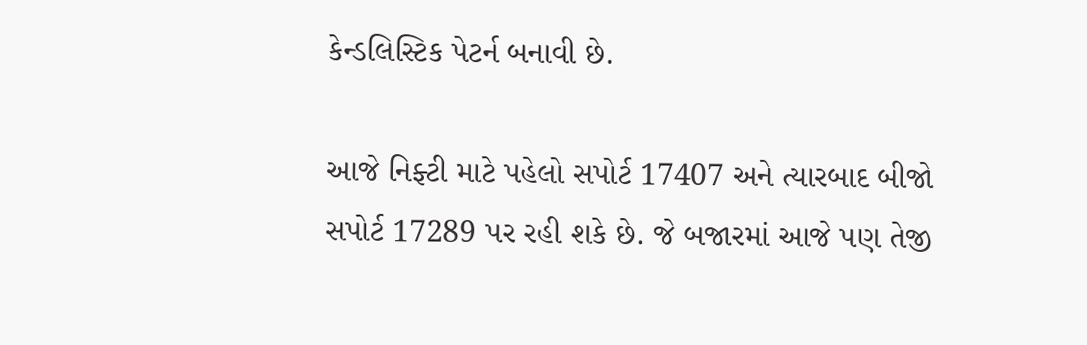કેન્ડલિસ્ટિક પેટર્ન બનાવી છે.

આજે નિફ્ટી માટે પહેલો સપોર્ટ 17407 અને ત્યારબાદ બીજો સપોર્ટ 17289 પર રહી શકે છે. જે બજારમાં આજે પણ તેજી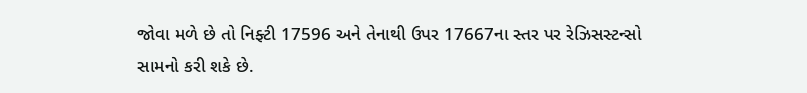જોવા મળે છે તો નિફ્ટી 17596 અને તેનાથી ઉપર 17667ના સ્તર પર રેઝિસસ્ટન્સો સામનો કરી શકે છે.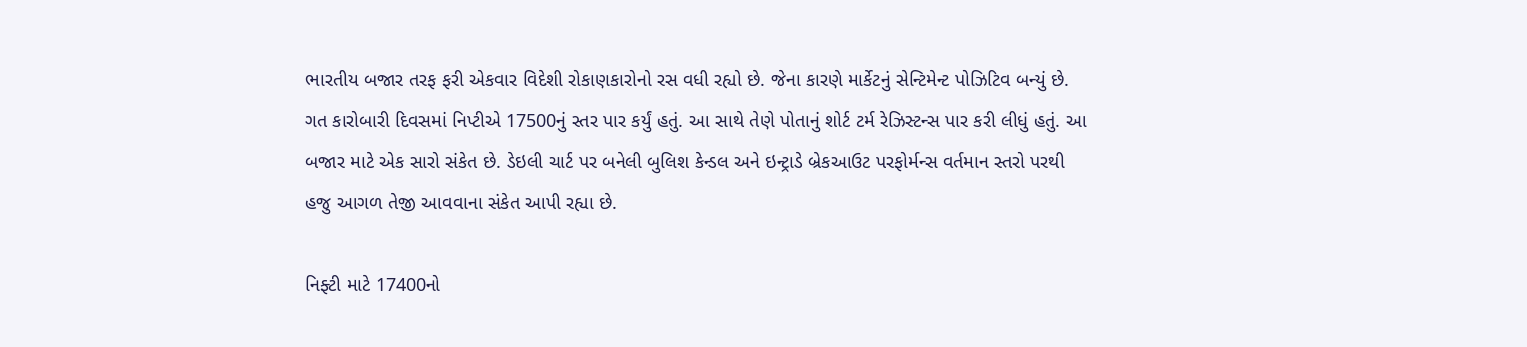ભારતીય બજાર તરફ ફરી એકવાર વિદેશી રોકાણકારોનો રસ વધી રહ્યો છે. જેના કારણે માર્કેટનું સેન્ટિમેન્ટ પોઝિટિવ બન્યું છે. ગત કારોબારી દિવસમાં નિપ્ટીએ 17500નું સ્તર પાર કર્યું હતું. આ સાથે તેણે પોતાનું શોર્ટ ટર્મ રેઝિસ્ટન્સ પાર કરી લીધું હતું. આ બજાર માટે એક સારો સંકેત છે. ડેઇલી ચાર્ટ પર બનેલી બુલિશ કેન્ડલ અને ઇન્ટ્રાડે બ્રેકઆઉટ પરફોર્મન્સ વર્તમાન સ્તરો પરથી હજુ આગળ તેજી આવવાના સંકેત આપી રહ્યા છે.

નિફ્ટી માટે 17400નો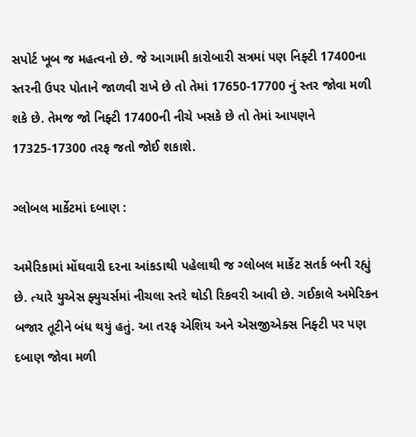સપોર્ટ ખૂબ જ મહત્વનો છે. જે આગામી કારોબારી સત્રમાં પણ નિફ્ટી 17400ના સ્તરની ઉપર પોતાને જાળવી રાખે છે તો તેમાં 17650-17700 નું સ્તર જોવા મળી શકે છે. તેમજ જો નિફ્ટી 17400ની નીચે ખસકે છે તો તેમાં આપણને 17325-17300 તરફ જતો જોઈ શકાશે.

ગ્લોબલ માર્કેટમાં દબાણ :

અમેરિકામાં મોંઘવારી દરના આંકડાથી પહેલાથી જ ગ્લોબલ માર્કેટ સતર્ક બની રહ્યું છે. ત્યારે યુએસ ફ્યુચર્સમાં નીચલા સ્તરે થોડી રિકવરી આવી છે. ગઈકાલે અમેરિકન બજાર તૂટીને બંધ થયું હતું. આ તરફ એશિય અને એસજીએક્સ નિફ્ટી પર પણ દબાણ જોવા મળી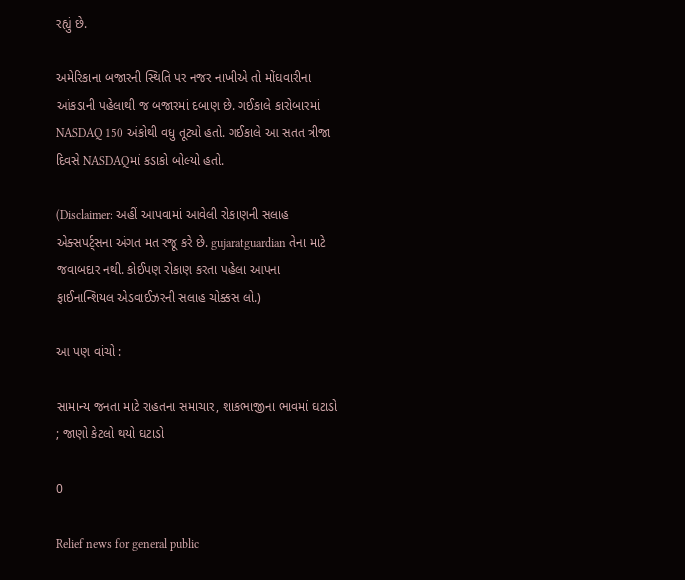રહ્યું છે.

અમેરિકાના બજારની સ્થિતિ પર નજર નાખીએ તો મોંઘવારીના આંકડાની પહેલાથી જ બજારમાં દબાણ છે. ગઈકાલે કારોબારમાં NASDAQ 150 અંકોથી વધુ તૂટ્યો હતો. ગઈકાલે આ સતત ત્રીજા દિવસે NASDAQમાં કડાકો બોલ્યો હતો.

(Disclaimer: અહીં આપવામાં આવેલી રોકાણની સલાહ એક્સપર્ટ્સના અંગત મત રજૂ કરે છે. gujaratguardian તેના માટે જવાબદાર નથી. કોઈપણ રોકાણ કરતા પહેલા આપના ફાઈનાન્શિયલ એડવાઈઝરની સલાહ ચોક્કસ લો.)

આ પણ વાંચો :

સામાન્ય જનતા માટે રાહતના સમાચાર, શાકભાજીના ભાવમાં ઘટાડો ; જાણો કેટલો થયો ઘટાડો

0

Relief news for general public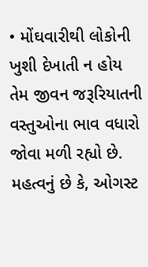• મોંઘવારીથી લોકોની ખુશી દેખાતી ન હોય તેમ જીવન જરૂરિયાતની વસ્તુઓના ભાવ વધારો જોવા મળી રહ્યો છે. મહત્વનું છે કે, ઓગસ્ટ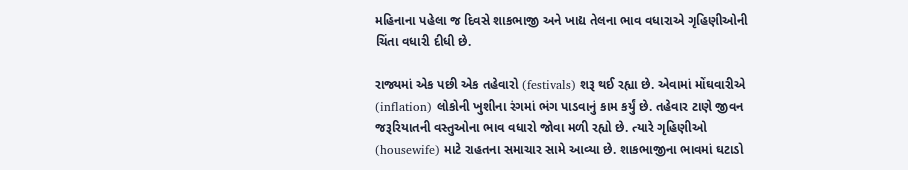મહિનાના પહેલા જ દિવસે શાકભાજી અને ખાદ્ય તેલના ભાવ વધારાએ ગૃહિણીઓની ચિંતા વધારી દીધી છે.

રાજ્યમાં એક પછી એક તહેવારો (festivals) શરૂ થઈ રહ્યા છે. એવામાં મોંઘવારીએ (inflation) લોકોની ખુશીના રંગમાં ભંગ પાડવાનું કામ કર્યું છે. તહેવાર ટાણે જીવન જરૂરિયાતની વસ્તુઓના ભાવ વધારો જોવા મળી રહ્યો છે. ત્યારે ગૃહિણીઓ (housewife) માટે રાહતના સમાચાર સામે આવ્યા છે. શાકભાજીના ભાવમાં ઘટાડો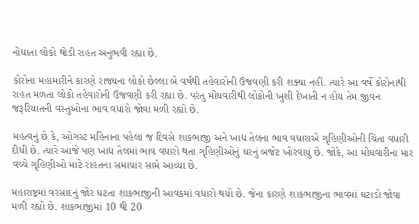નોંધાતા લોકો થોડી રાહત અનુભવી રહ્યા છે.

કોરોના મહામારીને કારણે રાજ્યના લોકો છેલ્લા બે વર્ષથી તહેવારોની ઉજવણી કરી શક્યા નહીં. ત્યારે આ વર્ષે કોરોનાથી રાહત મળતા લોકો તહેવારોની ઉજવણી કરી રહ્યા છે. પરંતુ મોંઘવારીથી લોકોની ખુશી દેખાતી ન હોય તેમ જીવન જરૂરિયાતની વસ્તુઓના ભાવ વધારો જોવા મળી રહ્યો છે.

મહત્વનું છે કે, ઓગસ્ટ મહિનાના પહેલા જ દિવસે શાકભાજી અને ખાદ્ય તેલના ભાવ વધારાએ ગૃહિણીઓની ચિંતા વધારી દીધી છે. ત્યારે આજે પણ ખાદ્ય તેલમાં ભાવ વધારો થતા ગૃહિણીઓનું ઘરનું બજેટ ખોરવાયું છે. જોકે, આ મોંઘવારીના માર વચ્ચે ગૃહિણીઓ માટે રાહતના સમાચાર સામે આવ્યા છે.

મહારાષ્ટ્રમાં વરસાદનું જોર ઘટતા શાકભાજીની આવકમાં વધારો થયો છે. જેના કારણે શાકભાજીના ભાવમાં ઘટાડો જોવા મળી રહ્યો છે. શાકભાજીમાં 10 થી 20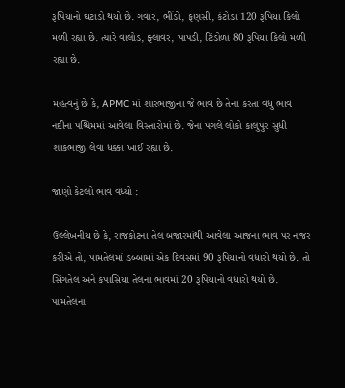રૂપિયાનો ઘટાડો થયો છે. ગવાર, ભીંડો, ફણસી, કંટોડા 120 રૂપિયા કિલો મળી રહ્યા છે. ત્યારે વાલોડ, ફ્લાવર, પાપડી, ટિંડોળા 80 રૂપિયા કિલો મળી રહ્યા છે.

મહત્વનું છે કે, APMC માં શારભાજીના જે ભાવ છે તેના કરતા વધુ ભાવ નદીના પશ્ચિમમાં આવેલા વિસ્તારોમાં છે. જેના પગલે લોકો કાલુપુર સુધી શાકભાજી લેવા ધક્કા ખાઈ રહ્યા છે.

જાણો કેટલો ભાવ વધ્યો :

ઉલ્લેખનીય છે કે, રાજકોટના તેલ બજારમાંથી આવેલા આજના ભાવ પર નજર કરીએ તો, પામતેલમાં ડબ્બામાં એક દિવસમાં 90 રૂપિયાનો વધારો થયો છે. તો સિંગતેલ અને કપાસિયા તેલના ભાવમાં 20 રૂપિયાનો વધારો થયો છે. પામતેલના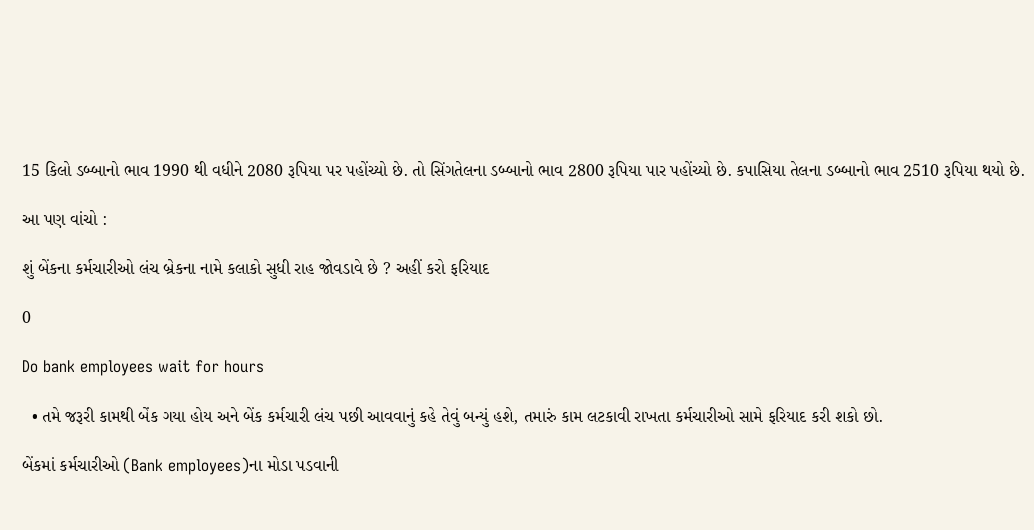15 કિલો ડબ્બાનો ભાવ 1990 થી વધીને 2080 રૂપિયા પર પહોંચ્યો છે. તો સિંગતેલના ડબ્બાનો ભાવ 2800 રૂપિયા પાર પહોંચ્યો છે. કપાસિયા તેલના ડબ્બાનો ભાવ 2510 રૂપિયા થયો છે.

આ પણ વાંચો :

શું બેંકના કર્મચારીઓ લંચ બ્રેકના નામે કલાકો સુધી રાહ જોવડાવે છે ? અહીં કરો ફરિયાદ

0

Do bank employees wait for hours

  • તમે જરૂરી કામથી બેંક ગયા હોય અને બેંક કર્મચારી લંચ પછી આવવાનું કહે તેવું બન્યું હશે, તમારું કામ લટકાવી રાખતા કર્મચારીઓ સામે ફરિયાદ કરી શકો છો.

બેંકમાં કર્મચારીઓ (Bank employees)ના મોડા પડવાની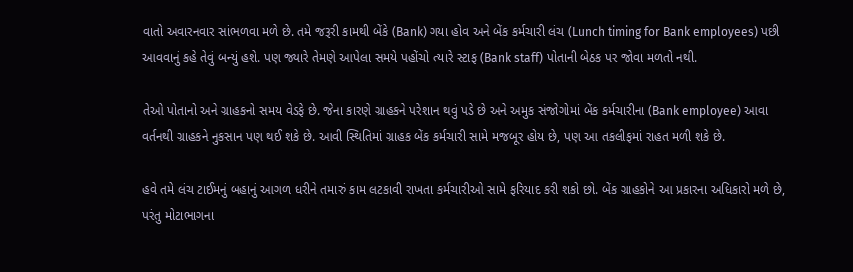વાતો અવારનવાર સાંભળવા મળે છે. તમે જરૂરી કામથી બેંકે (Bank) ગયા હોવ અને બેંક કર્મચારી લંચ (Lunch timing for Bank employees) પછી આવવાનું કહે તેવું બન્યું હશે. પણ જ્યારે તેમણે આપેલા સમયે પહોંચો ત્યારે સ્ટાફ (Bank staff) પોતાની બેઠક પર જોવા મળતો નથી.

તેઓ પોતાનો અને ગ્રાહકનો સમય વેડફે છે. જેના કારણે ગ્રાહકને પરેશાન થવું પડે છે અને અમુક સંજોગોમાં બેંક કર્મચારીના (Bank employee) આવા વર્તનથી ગ્રાહકને નુકસાન પણ થઈ શકે છે. આવી સ્થિતિમાં ગ્રાહક બેંક કર્મચારી સામે મજબૂર હોય છે, પણ આ તકલીફમાં રાહત મળી શકે છે.

હવે તમે લંચ ટાઈમનું બહાનું આગળ ધરીને તમારું કામ લટકાવી રાખતા કર્મચારીઓ સામે ફરિયાદ કરી શકો છો. બેંક ગ્રાહકોને આ પ્રકારના અધિકારો મળે છે, પરંતુ મોટાભાગના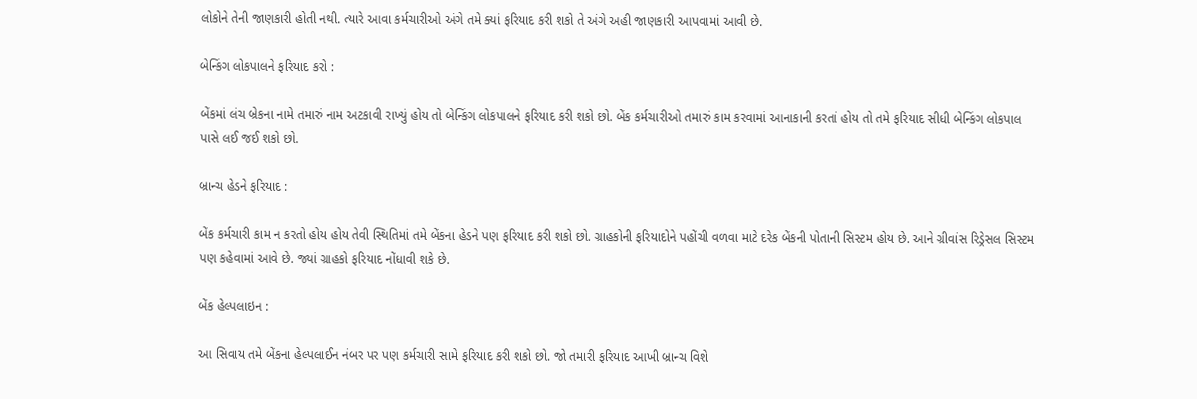લોકોને તેની જાણકારી હોતી નથી. ત્યારે આવા કર્મચારીઓ અંગે તમે ક્યાં ફરિયાદ કરી શકો તે અંગે અહી જાણકારી આપવામાં આવી છે.

બેન્કિંગ લોકપાલને ફરિયાદ કરો :

બેંકમાં લંચ બ્રેકના નામે તમારું નામ અટકાવી રાખ્યું હોય તો બેન્કિંગ લોકપાલને ફરિયાદ કરી શકો છો. બેંક કર્મચારીઓ તમારું કામ કરવામાં આનાકાની કરતાં હોય તો તમે ફરિયાદ સીધી બેન્કિંગ લોકપાલ પાસે લઈ જઈ શકો છો.

બ્રાન્ચ હેડને ફરિયાદ :

બેંક કર્મચારી કામ ન કરતો હોય હોય તેવી સ્થિતિમાં તમે બેંકના હેડને પણ ફરિયાદ કરી શકો છો. ગ્રાહકોની ફરિયાદોને પહોંચી વળવા માટે દરેક બેંકની પોતાની સિસ્ટમ હોય છે. આને ગ્રીવાંસ રિડ્રેસલ સિસ્ટમ પણ કહેવામાં આવે છે. જ્યાં ગ્રાહકો ફરિયાદ નોંધાવી શકે છે.

બેંક હેલ્પલાઇન :

આ સિવાય તમે બેંકના હેલ્પલાઈન નંબર પર પણ કર્મચારી સામે ફરિયાદ કરી શકો છો. જો તમારી ફરિયાદ આખી બ્રાન્ચ વિશે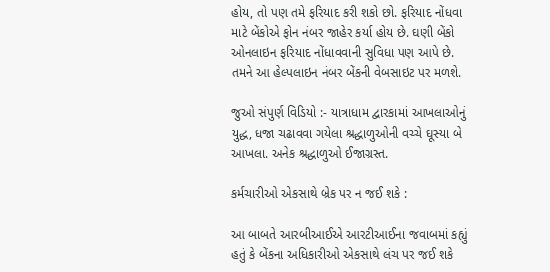હોય, તો પણ તમે ફરિયાદ કરી શકો છો. ફરિયાદ નોંધવા માટે બેંકોએ ફોન નંબર જાહેર કર્યા હોય છે. ઘણી બેંકો ઓનલાઇન ફરિયાદ નોંધાવવાની સુવિધા પણ આપે છે. તમને આ હેલ્પલાઇન નંબર બેંકની વેબસાઇટ પર મળશે.

જુઓ સંપુર્ણ વિડિયો :- યાત્રાધામ દ્વારકામાં આખલાઓનું યુદ્ધ, ધજા ચઢાવવા ગયેલા શ્રદ્ધાળુઓની વચ્ચે ઘૂસ્યા બે આખલા. અનેક શ્રદ્ધાળુઓ ઈજાગ્રસ્ત.

કર્મચારીઓ એકસાથે બ્રેક પર ન જઈ શકે :

આ બાબતે આરબીઆઈએ આરટીઆઈના જવાબમાં કહ્યું હતું કે બેંકના અધિકારીઓ એકસાથે લંચ પર જઈ શકે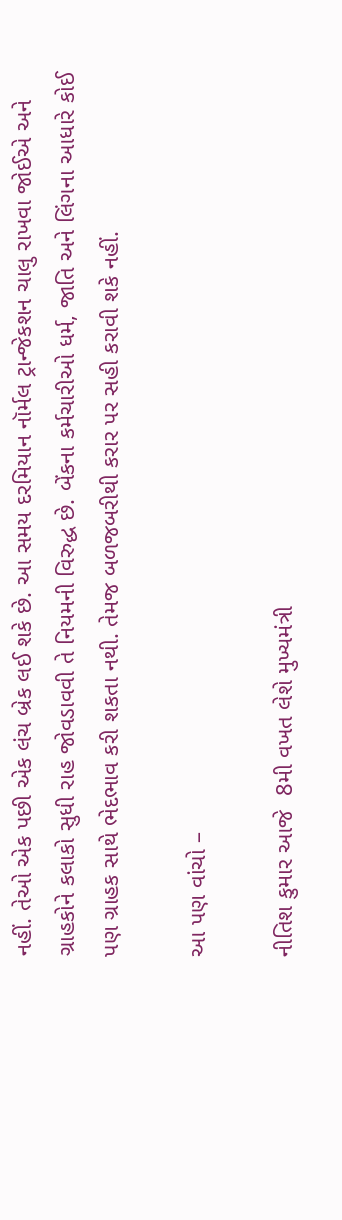નહીં. તેઓ એક પછી એક લંચ બ્રેક લઈ શકે છે. આ સમય દરમિયાન નૉર્મલ ટ્રાન્જેકશન ચાલુ રાખવા જોઈએ અને ગ્રાહકોને કલાકો સુધી રાહ જોવડાવવી તે નિયમની વિરુદ્ધ છે. બેંકના કર્મચારીઓ ધર્મ, જાતિ અને લિંગના આધારે કોઈ પણ ગ્રાહક સાથે ભેદભાવ કરી શકતા નથી. તેમજ બળજબરીથી કરાર પર સહી કરાવી શકે નહીં.

આ પણ વાંચો –

નીતિશ કુમાર આજે  8મી વખત લેશે મુખ્યમંત્રી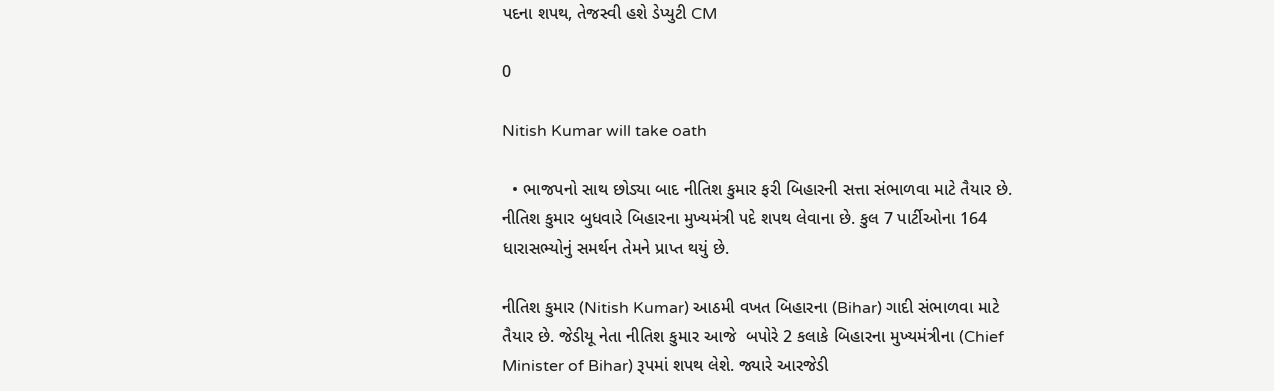પદના શપથ, તેજસ્વી હશે ડેપ્યુટી CM

0

Nitish Kumar will take oath

  • ભાજપનો સાથ છોડ્યા બાદ નીતિશ કુમાર ફરી બિહારની સત્તા સંભાળવા માટે તૈયાર છે. નીતિશ કુમાર બુધવારે બિહારના મુખ્યમંત્રી પદે શપથ લેવાના છે. કુલ 7 પાર્ટીઓના 164 ધારાસભ્યોનું સમર્થન તેમને પ્રાપ્ત થયું છે.

નીતિશ કુમાર (Nitish Kumar) આઠમી વખત બિહારના (Bihar) ગાદી સંભાળવા માટે તૈયાર છે. જેડીયૂ નેતા નીતિશ કુમાર આજે  બપોરે 2 કલાકે બિહારના મુખ્યમંત્રીના (Chief Minister of Bihar) રૂપમાં શપથ લેશે. જ્યારે આરજેડી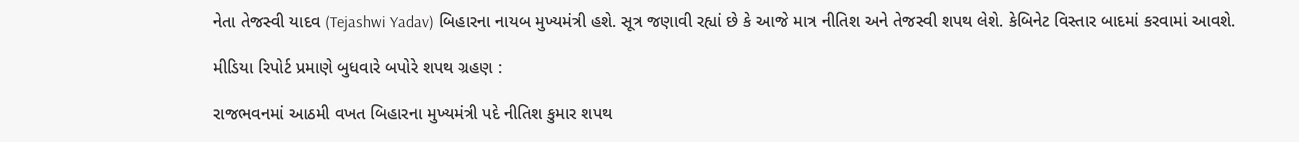નેતા તેજસ્વી યાદવ (Tejashwi Yadav) બિહારના નાયબ મુખ્યમંત્રી હશે. સૂત્ર જણાવી રહ્યાં છે કે આજે માત્ર નીતિશ અને તેજસ્વી શપથ લેશે. કેબિનેટ વિસ્તાર બાદમાં કરવામાં આવશે.

મીડિયા રિપોર્ટ પ્રમાણે બુધવારે બપોરે શપથ ગ્રહણ :

રાજભવનમાં આઠમી વખત બિહારના મુખ્યમંત્રી પદે નીતિશ કુમાર શપથ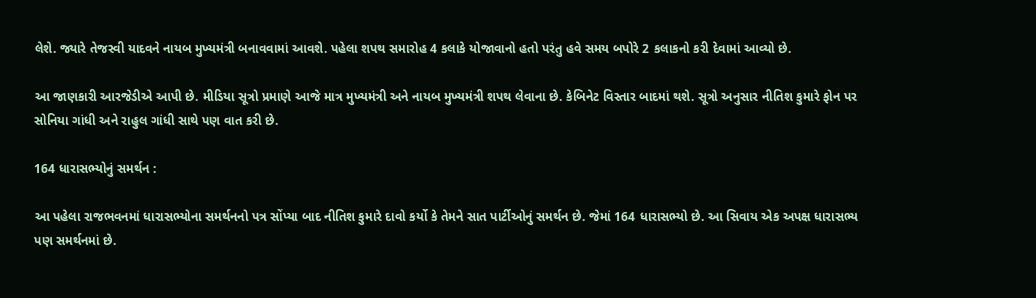લેશે. જ્યારે તેજસ્વી યાદવને નાયબ મુખ્યમંત્રી બનાવવામાં આવશે. પહેલા શપથ સમારોહ 4 કલાકે યોજાવાનો હતો પરંતુ હવે સમય બપોરે 2 કલાકનો કરી દેવામાં આવ્યો છે.

આ જાણકારી આરજેડીએ આપી છે. મીડિયા સૂત્રો પ્રમાણે આજે માત્ર મુખ્યમંત્રી અને નાયબ મુખ્યમંત્રી શપથ લેવાના છે. કેબિનેટ વિસ્તાર બાદમાં થશે. સૂત્રો અનુસાર નીતિશ કુમારે ફોન પર સોનિયા ગાંધી અને રાહુલ ગાંધી સાથે પણ વાત કરી છે.

164 ધારાસભ્યોનું સમર્થન :

આ પહેલા રાજભવનમાં ધારાસભ્યોના સમર્થનનો પત્ર સોંપ્યા બાદ નીતિશ કુમારે દાવો કર્યો કે તેમને સાત પાર્ટીઓનું સમર્થન છે. જેમાં 164 ધારાસભ્યો છે. આ સિવાય એક અપક્ષ ધારાસભ્ય પણ સમર્થનમાં છે.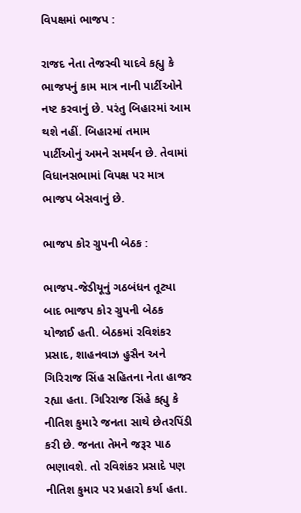વિપક્ષમાં ભાજપ :

રાજદ નેતા તેજસ્વી યાદવે કહ્યુ કે ભાજપનું કામ માત્ર નાની પાર્ટીઓને નષ્ટ કરવાનું છે. પરંતુ બિહારમાં આમ થશે નહીં. બિહારમાં તમામ પાર્ટીઓનું અમને સમર્થન છે. તેવામાં વિધાનસભામાં વિપક્ષ પર માત્ર ભાજપ બેસવાનું છે.

ભાજપ કોર ગ્રુપની બેઠક :

ભાજપ-જેડીયૂનું ગઠબંધન તૂટ્યા બાદ ભાજપ કોર ગ્રુપની બેઠક યોજાઈ હતી. બેઠકમાં રવિશંકર પ્રસાદ, શાહનવાઝ હુસૈન અને ગિરિરાજ સિંહ સહિતના નેતા હાજર રહ્યા હતા. ગિરિરાજ સિંહે કહ્યુ કે નીતિશ કુમારે જનતા સાથે છેતરપિંડી કરી છે. જનતા તેમને જરૂર પાઠ ભણાવશે. તો રવિશંકર પ્રસાદે પણ નીતિશ કુમાર પર પ્રહારો કર્યા હતા.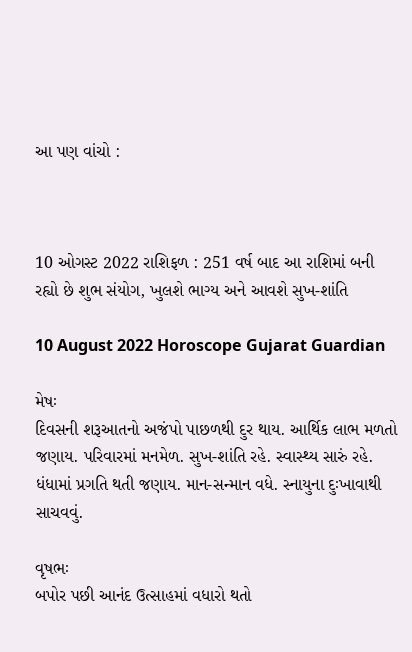આ પણ વાંચો :



10 ઓગસ્ટ 2022 રાશિફળ : 251 વર્ષ બાદ આ રાશિમાં બની રહ્યો છે શુભ સંયોગ, ખુલશે ભાગ્ય અને આવશે સુખ-શાંતિ

10 August 2022 Horoscope Gujarat Guardian

મેષઃ
દિવસની શરૂઆતનો અજંપો પાછળથી દુર થાય. આર્થિક લાભ મળતો જણાય. પરિવારમાં મનમેળ. સુખ-શાંતિ રહે. સ્વાસ્થ્ય સારું રહે. ધંધામાં પ્રગતિ થતી જણાય. માન-સન્માન વધે. સ્નાયુના દુઃખાવાથી સાચવવું.

વૃષભઃ
બપોર પછી આનંદ ઉત્સાહમાં વધારો થતો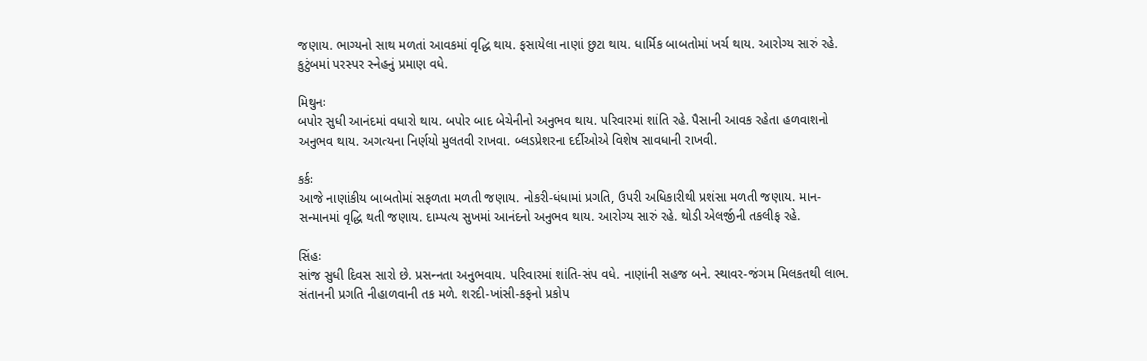જણાય. ભાગ્યનો સાથ મળતાં આવકમાં વૃદ્ધિ થાય. ફસાયેલા નાણાં છુટા થાય. ધાર્મિક બાબતોમાં ખર્ચ થાય. આરોગ્ય સારું રહે. કુટુંબમાં પરસ્પર સ્નેહનું પ્રમાણ વધે.

મિથુનઃ
બપોર સુધી આનંદમાં વધારો થાય. બપોર બાદ બેચેનીનો અનુભવ થાય. પરિવારમાં શાંતિ રહે. પૈસાની આવક રહેતા હળવાશનો અનુભવ થાય. અગત્યના નિર્ણયો મુલતવી રાખવા. બ્લડપ્રેશરના દર્દીઓએ વિશેષ સાવધાની રાખવી.

કર્કઃ
આજે નાણાંકીય બાબતોમાં સફળતા મળતી જણાય. નોકરી-ધંધામાં પ્રગતિ, ઉપરી અધિકારીથી પ્રશંસા મળતી જણાય. માન-સન્માનમાં વૃદ્ધિ થતી જણાય. દામ્પત્ય સુખમાં આનંદનો અનુભવ થાય. આરોગ્ય સારું રહે. થોડી એલર્જીની તકલીફ રહે.

સિંહઃ
સાંજ સુધી દિવસ સારો છે. પ્રસન્‍નતા અનુભવાય. પરિવારમાં શાંતિ-સંપ વધે. નાણાંની સહજ બને. સ્થાવર-જંગમ મિલકતથી લાભ. સંતાનની પ્રગતિ નીહાળવાની તક મળે. શરદી-ખાંસી-કફનો પ્રકોપ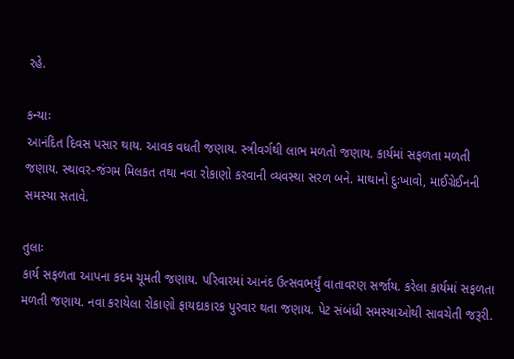રહે.

કન્યાઃ
આનંદિત દિવસ પસાર થાય. આવક વધતી જણાય. સ્ત્રીવર્ગથી લાભ મળતો જણાય. કાર્યમાં સફળતા મળતી જણાય. સ્થાવર-જંગમ મિલકત તથા નવા રોકાણો કરવાની વ્યવસ્થા સરળ બને. માથાનો દુઃખાવો, માઈગ્રેઈનની સમસ્યા સતાવે.

તુલાઃ
કાર્ય સફળતા આપના કદમ ચૂમતી જણાય. પરિવારમાં આનંદ ઉત્સવભર્યું વાતાવરણ સર્જાય. કરેલા કાર્યમાં સફળતા મળતી જણાય. નવા કરાયેલા રોકાણો ફાયદાકારક પુરવાર થતા જણાય. પેટ સંબંધી સમસ્યાઓથી સાવચેતી જરૂરી.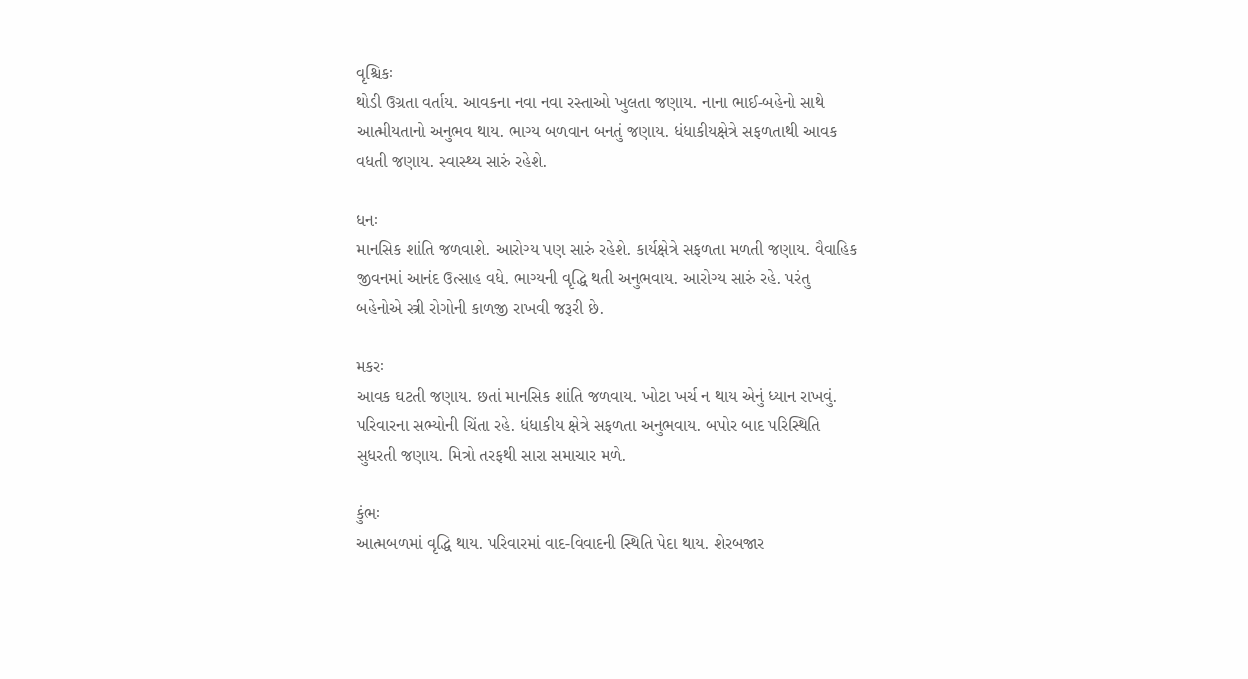વૃશ્ચિકઃ
થોડી ઉગ્રતા વર્તાય. આવકના નવા નવા રસ્તાઓ ખુલતા જણાય. નાના ભાઈ-બહેનો સાથે આત્મીયતાનો અનુભવ થાય. ભાગ્ય બળવાન બનતું જણાય. ધંધાકીયક્ષેત્રે સફળતાથી આવક વધતી જણાય. સ્વાસ્થ્ય સારું રહેશે.

ધનઃ
માનસિક શાંતિ જળવાશે. આરોગ્ય પણ સારું રહેશે. કાર્યક્ષેત્રે સફળતા મળતી જણાય. વૈવાહિક જીવનમાં આનંદ ઉત્સાહ વધે. ભાગ્યની વૃદ્ધિ થતી અનુભવાય. આરોગ્ય સારું રહે. પરંતુ બહેનોએ સ્ત્રી રોગોની કાળજી રાખવી જરૂરી છે.

મકરઃ
આવક ઘટતી જણાય. છતાં માનસિક શાંતિ જળવાય. ખોટા ખર્ચ ન થાય એનું ધ્યાન રાખવું. પરિવારના સભ્યોની ચિંતા રહે. ધંધાકીય ક્ષેત્રે સફળતા અનુભવાય. બપોર બાદ પરિસ્થિતિ સુધરતી જણાય. મિત્રો તરફથી સારા સમાચાર મળે.

કુંભઃ
આત્મબળમાં વૃદ્ધિ થાય. પરિવારમાં વાદ-વિવાદની સ્થિતિ પેદા થાય. શેરબજાર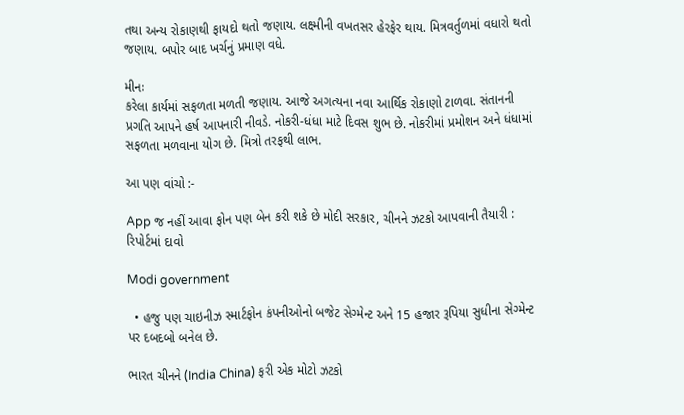તથા અન્ય રોકાણથી ફાયદો થતો જણાય. લક્ષ્મીની વખતસર હેરફેર થાય. મિત્રવર્તુળમાં વધારો થતો જણાય. બપોર બાદ ખર્ચનું પ્રમાણ વધે.

મીનઃ
કરેલા કાર્યમાં સફળતા મળતી જણાય. આજે અગત્યના નવા આર્થિક રોકાણો ટાળવા. સંતાનની પ્રગતિ આપને હર્ષ આપનારી નીવડે. નોકરી-ધંધા માટે દિવસ શુભ છે. નોકરીમાં પ્રમોશન અને ધંધામાં સફળતા મળવાના યોગ છે. મિત્રો તરફથી લાભ.

આ પણ વાંચો :-

App જ નહીં આવા ફોન પણ બેન કરી શકે છે મોદી સરકાર, ચીનને ઝટકો આપવાની તૈયારી : રિપોર્ટમાં દાવો

Modi government

  • હજુ પણ ચાઇનીઝ સ્માર્ટફોન કંપનીઓનો બજેટ સેગ્મેન્ટ અને 15 હજાર રૂપિયા સુધીના સેગ્મેન્ટ પર દબદબો બનેલ છે.

ભારત ચીનને (India China) ફરી એક મોટો ઝટકો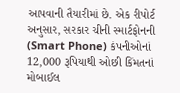આપવાની તૈયારીમાં છે. એક રીપોર્ટ અનુસાર, સરકાર ચીની સ્માર્ટફોનની (Smart Phone) કંપનીઓનાં 12,000 રૂપિયાથી ઓછી કિંમતનાં મોબાઈલ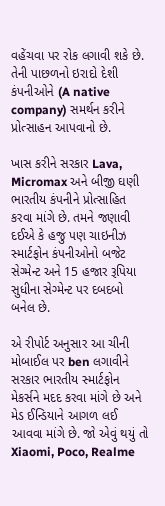વહેંચવા પર રોક લગાવી શકે છે. તેની પાછળનો ઇરાદો દેશી કંપનીઓને (A native company) સમર્થન કરીને પ્રોત્સાહન આપવાનો છે.

ખાસ કરીને સરકાર Lava, Micromax અને બીજી ઘણી ભારતીય કંપનીને પ્રોત્સાહિત કરવા માંગે છે. તમને જણાવી દઈએ કે હજુ પણ ચાઇનીઝ સ્માર્ટફોન કંપનીઓનો બજેટ સેગ્મેન્ટ અને 15 હજાર રૂપિયા સુધીના સેગ્મેન્ટ પર દબદબો બનેલ છે.

એ રીપોર્ટ અનુસાર આ ચીની મોબાઈલ પર ben લગાવીને સરકાર ભારતીય સ્માર્ટફોન મેકર્સને મદદ કરવા માંગે છે અને મેડ ઈન્ડિયાને આગળ લઈ આવવા માંગે છે. જો એવું થયું તો Xiaomi, Poco, Realme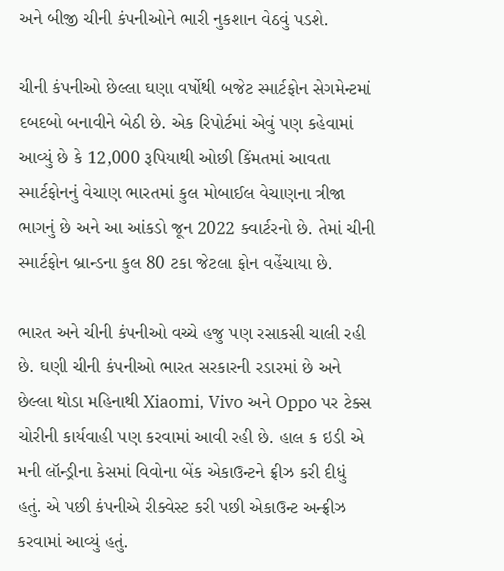અને બીજી ચીની કંપનીઓને ભારી નુકશાન વેઠવું પડશે.

ચીની કંપનીઓ છેલ્લા ઘણા વર્ષોથી બજેટ સ્માર્ટફોન સેગમેન્ટમાં દબદબો બનાવીને બેઠી છે. એક રિપોર્ટમાં એવું પણ કહેવામાં આવ્યું છે કે 12,000 રૂપિયાથી ઓછી કિંમતમાં આવતા સ્માર્ટફોનનું વેચાણ ભારતમાં કુલ મોબાઈલ વેચાણના ત્રીજા ભાગનું છે અને આ આંકડો જૂન 2022 ક્વાર્ટરનો છે. તેમાં ચીની સ્માર્ટફોન બ્રાન્ડના કુલ 80 ટકા જેટલા ફોન વહેંચાયા છે.

ભારત અને ચીની કંપનીઓ વચ્ચે હજુ પણ રસાકસી ચાલી રહી છે. ઘણી ચીની કંપનીઓ ભારત સરકારની રડારમાં છે અને છેલ્લા થોડા મહિનાથી Xiaomi, Vivo અને Oppo પર ટેક્સ ચોરીની કાર્યવાહી પણ કરવામાં આવી રહી છે. હાલ ક ઇડી એ મની લૉન્ડ્રીના કેસમાં વિવોના બેંક એકાઉન્ટને ફ્રીઝ કરી દીધું હતું. એ પછી કંપનીએ રીક્વેસ્ટ કરી પછી એકાઉન્ટ અન્ફ્રીઝ કરવામાં આવ્યું હતું.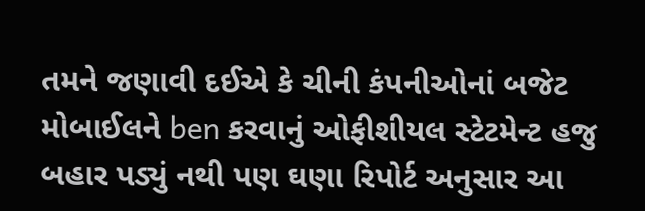તમને જણાવી દઈએ કે ચીની કંપનીઓનાં બજેટ મોબાઈલને ben કરવાનું ઓફીશીયલ સ્ટેટમેન્ટ હજુ બહાર પડ્યું નથી પણ ઘણા રિપોર્ટ અનુસાર આ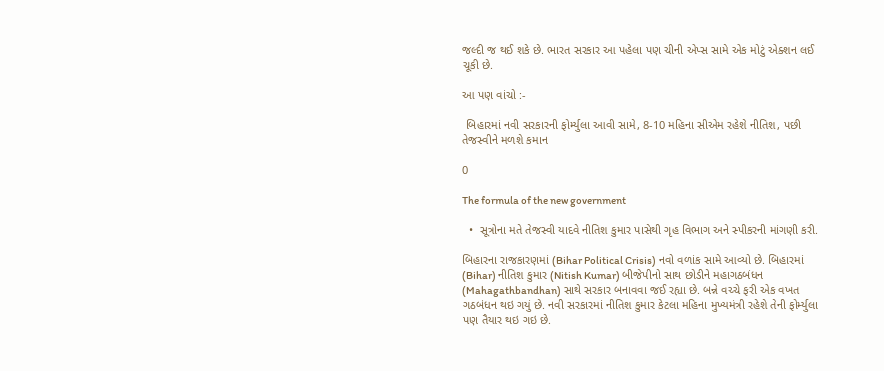જલ્દી જ થઈ શકે છે. ભારત સરકાર આ પહેલા પણ ચીની એપ્સ સામે એક મોટું એક્શન લઈ ચૂકી છે.

આ પણ વાંચો :-

 બિહારમાં નવી સરકારની ફોર્મ્યુલા આવી સામે, 8-10 મહિના સીએમ રહેશે નીતિશ, પછી તેજસ્વીને મળશે કમાન

0

The formula of the new government

  •  સૂત્રોના મતે તેજસ્વી યાદવે નીતિશ કુમાર પાસેથી ગૃહ વિભાગ અને સ્પીકરની માંગણી કરી.

બિહારના રાજકારણમાં (Bihar Political Crisis) નવો વળાંક સામે આવ્યો છે. બિહારમાં (Bihar) નીતિશ કુમાર (Nitish Kumar) બીજેપીનો સાથ છોડીને મહાગઠબંધન (Mahagathbandhan) સાથે સરકાર બનાવવા જઈ રહ્યા છે. બન્ને વચ્ચે ફરી એક વખત ગઠબંધન થઇ ગયું છે. નવી સરકારમાં નીતિશ કુમાર કેટલા મહિના મુખ્યમંત્રી રહેશે તેની ફોર્મ્યુલા પણ તૈયાર થઇ ગઇ છે.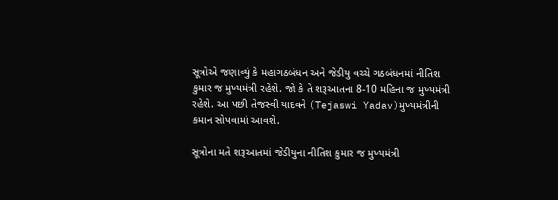સૂત્રોએ જણાવ્યું કે મહાગઠબંધન અને જેડીયુ વચ્ચે ગઠબંધનમાં નીતિશ કુમાર જ મુખ્યમંત્રી રહેશે. જો કે તે શરૂઆતના 8-10 મહિના જ મુખ્યમંત્રી રહેશે. આ પછી તેજસ્વી યાદવને (Tejaswi Yadav)મુખ્યમંત્રીની કમાન સોપવામાં આવશે.

સૂત્રોના મતે શરૂઆતમાં જેડીયુના નીતિશ કુમાર જ મુખ્યમંત્રી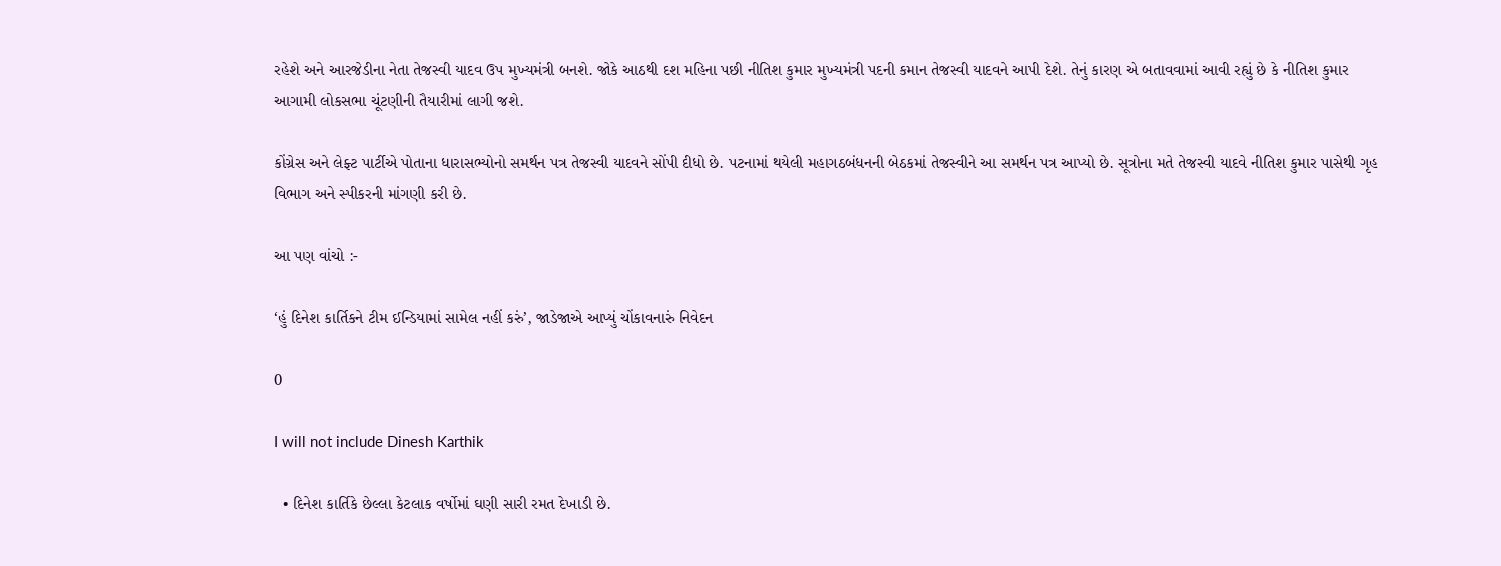રહેશે અને આરજેડીના નેતા તેજસ્વી યાદવ ઉપ મુખ્યમંત્રી બનશે. જોકે આઠથી દશ મહિના પછી નીતિશ કુમાર મુખ્યમંત્રી પદની કમાન તેજસ્વી યાદવને આપી દેશે. તેનું કારણ એ બતાવવામાં આવી રહ્યું છે કે નીતિશ કુમાર આગામી લોકસભા ચૂંટણીની તૈયારીમાં લાગી જશે.

કોંગ્રેસ અને લેફ્ટ પાર્ટીએ પોતાના ધારાસભ્યોનો સમર્થન પત્ર તેજસ્વી યાદવને સોંપી દીધો છે. પટનામાં થયેલી મહાગઠબંધનની બેઠકમાં તેજસ્વીને આ સમર્થન પત્ર આપ્યો છે. સૂત્રોના મતે તેજસ્વી યાદવે નીતિશ કુમાર પાસેથી ગૃહ વિભાગ અને સ્પીકરની માંગણી કરી છે.

આ પણ વાંચો :-

‘હું દિનેશ કાર્તિકને ટીમ ઈન્ડિયામાં સામેલ નહીં કરું’, જાડેજાએ આપ્યું ચોંકાવનારું નિવેદન

0

I will not include Dinesh Karthik

  • દિનેશ કાર્તિકે છેલ્લા કેટલાક વર્ષોમાં ઘણી સારી રમત દેખાડી છે.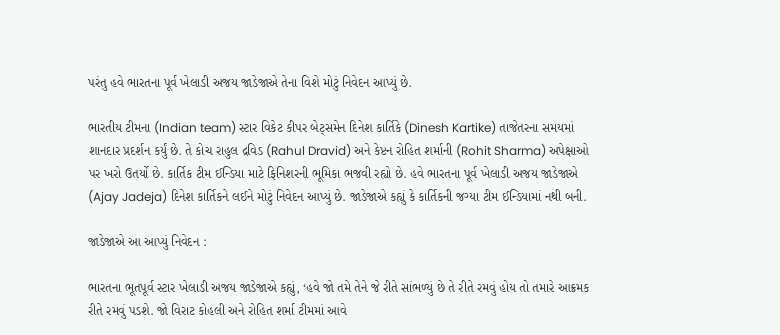પરંતુ હવે ભારતના પૂર્વ ખેલાડી અજય જાડેજાએ તેના વિશે મોટું નિવેદન આપ્યું છે.

ભારતીય ટીમના (Indian team) સ્ટાર વિકેટ કીપર બેટ્સમેન દિનેશ કાર્તિકે (Dinesh Kartike) તાજેતરના સમયમાં શાનદાર પ્રદર્શન કર્યું છે. તે કોચ રાહુલ દ્રવિડ (Rahul Dravid) અને કેપ્ટન રોહિત શર્માની (Rohit Sharma) અપેક્ષાઓ પર ખરો ઉતર્યો છે. કાર્તિક ટીમ ઈન્ડિયા માટે ફિનિશરની ભૂમિકા ભજવી રહ્યો છે. હવે ભારતના પૂર્વ ખેલાડી અજય જાડેજાએ (Ajay Jadeja) દિનેશ કાર્તિકને લઈને મોટું નિવેદન આપ્યું છે. જાડેજાએ કહ્યું કે કાર્તિકની જગ્યા ટીમ ઈન્ડિયામાં નથી બની.

જાડેજાએ આ આપ્યું નિવેદન :

ભારતના ભૂતપૂર્વ સ્ટાર ખેલાડી અજય જાડેજાએ કહ્યું, ‘હવે જો તમે તેને જે રીતે સાંભળ્યું છે તે રીતે રમવું હોય તો તમારે આક્રમક રીતે રમવું પડશે. જો વિરાટ કોહલી અને રોહિત શર્મા ટીમમાં આવે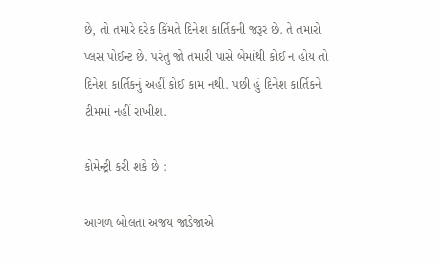છે, તો તમારે દરેક કિંમતે દિનેશ કાર્તિકની જરૂર છે. તે તમારો પ્લસ પોઈન્ટ છે. પરંતુ જો તમારી પાસે બેમાંથી કોઈ ન હોય તો દિનેશ કાર્તિકનું અહીં કોઈ કામ નથી. પછી હું દિનેશ કાર્તિકને ટીમમાં નહીં રાખીશ.

કોમેન્ટ્રી કરી શકે છે :

આગળ બોલતા અજય જાડેજાએ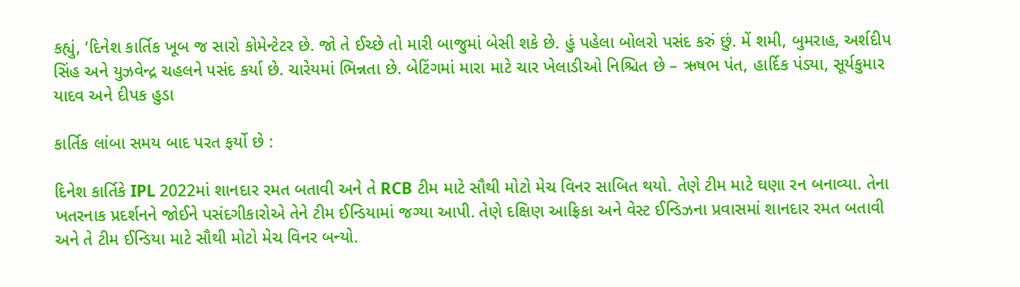કહ્યું, ‘દિનેશ કાર્તિક ખૂબ જ સારો કોમેન્ટેટર છે. જો તે ઈચ્છે તો મારી બાજુમાં બેસી શકે છે. હું પહેલા બોલરો પસંદ કરું છું. મેં શમી, બુમરાહ, અર્શદીપ સિંહ અને યુઝવેન્દ્ર ચહલને પસંદ કર્યા છે. ચારેયમાં ભિન્નતા છે. બેટિંગમાં મારા માટે ચાર ખેલાડીઓ નિશ્ચિત છે – ઋષભ પંત, હાર્દિક પંડ્યા, સૂર્યકુમાર યાદવ અને દીપક હુડા

કાર્તિક લાંબા સમય બાદ પરત ફર્યો છે :

દિનેશ કાર્તિકે IPL 2022માં શાનદાર રમત બતાવી અને તે RCB ટીમ માટે સૌથી મોટો મેચ વિનર સાબિત થયો. તેણે ટીમ માટે ઘણા રન બનાવ્યા. તેના ખતરનાક પ્રદર્શનને જોઈને પસંદગીકારોએ તેને ટીમ ઈન્ડિયામાં જગ્યા આપી. તેણે દક્ષિણ આફ્રિકા અને વેસ્ટ ઈન્ડિઝના પ્રવાસમાં શાનદાર રમત બતાવી અને તે ટીમ ઈન્ડિયા માટે સૌથી મોટો મેચ વિનર બન્યો.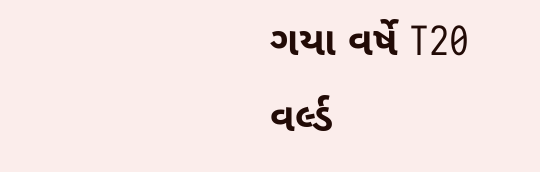ગયા વર્ષે T20 વર્લ્ડ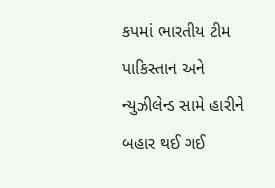કપમાં ભારતીય ટીમ પાકિસ્તાન અને ન્યુઝીલેન્ડ સામે હારીને બહાર થઈ ગઈ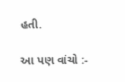હતી.

આ પણ વાંચો :-